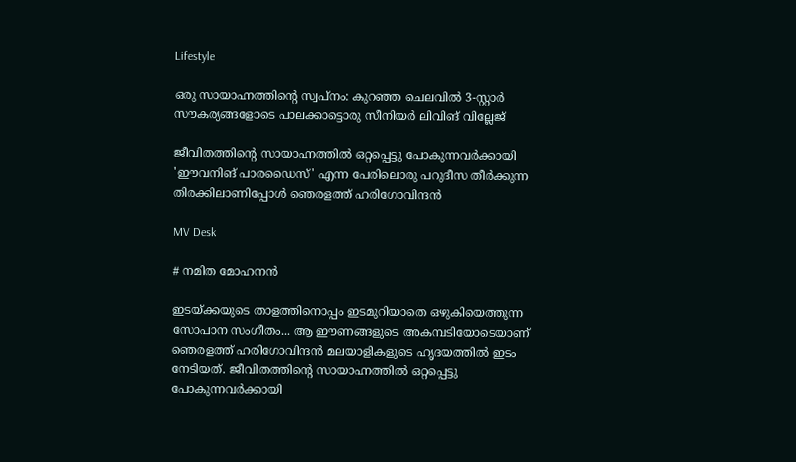Lifestyle

ഒരു സായാഹ്നത്തിന്‍റെ സ്വപ്നം: കുറഞ്ഞ ചെലവിൽ 3-സ്റ്റാർ സൗകര്യങ്ങളോടെ പാലക്കാട്ടൊരു സീനിയർ ലിവിങ് വില്ലേജ്

ജീവിതത്തിന്‍റെ സായാഹ്നത്തിൽ ഒറ്റപ്പെട്ടു പോകുന്നവർക്കായി 'ഈവനിങ് പാരഡൈസ്' എന്ന പേരിലൊരു പറുദീസ തീർക്കുന്ന തിരക്കിലാണിപ്പോൾ ഞെരളത്ത് ഹരിഗോവിന്ദൻ

MV Desk

# നമിത മോഹനൻ

ഇടയ്ക്കയുടെ താളത്തിനൊപ്പം ഇടമുറിയാതെ ഒഴുകിയെത്തുന്ന സോപാന സംഗീതം... ആ ഈണങ്ങളുടെ അകമ്പടിയോടെയാണ് ഞെരളത്ത് ഹരിഗോവിന്ദൻ മലയാളികളുടെ ഹൃദയത്തിൽ ഇടം നേടിയത്. ജീവിതത്തിന്‍റെ സായാഹ്നത്തിൽ ഒറ്റപ്പെട്ടു പോകുന്നവർക്കായി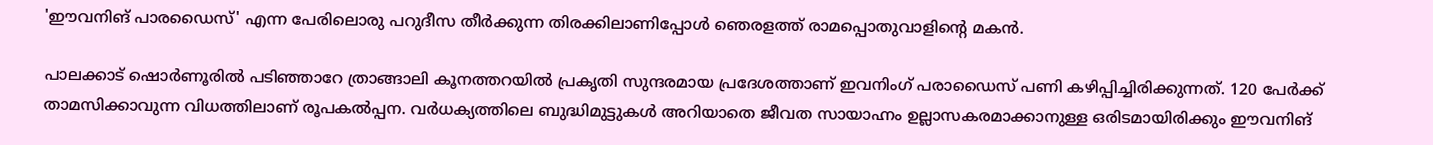'ഈവനിങ് പാരഡൈസ്' എന്ന പേരിലൊരു പറുദീസ തീർക്കുന്ന തിരക്കിലാണിപ്പോൾ ഞെരളത്ത് രാമപ്പൊതുവാളിന്‍റെ മകൻ.

പാലക്കാട് ഷൊർണൂരിൽ പടിഞ്ഞാറേ ത്രാങ്ങാലി കൂനത്തറയിൽ പ്രകൃതി സുന്ദരമായ പ്രദേശത്താണ് ഇവനിംഗ് പരാഡൈസ് പണി കഴിപ്പിച്ചിരിക്കുന്നത്. 120 പേർക്ക് താമസിക്കാവുന്ന വിധത്തിലാണ് രൂപകൽപ്പന. വർധക്യത്തിലെ ബുദ്ധിമുട്ടുകൾ അറിയാതെ ജീവത സായാഹ്നം ഉല്ലാസകരമാക്കാനുള്ള ഒരിടമായിരിക്കും ഈവനിങ്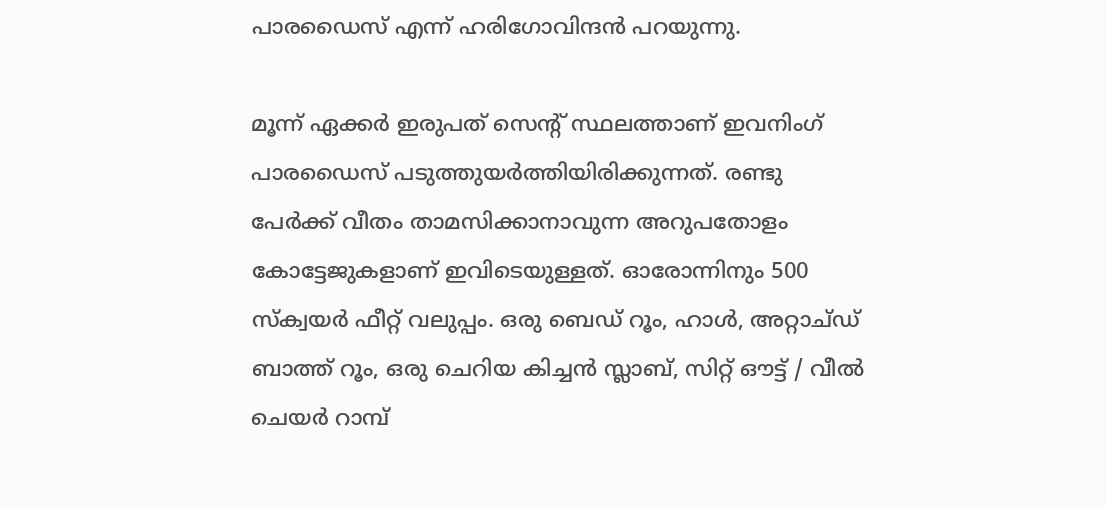പാരഡൈസ് എന്ന് ഹരിഗോവിന്ദൻ പറയുന്നു.

മൂന്ന് ഏക്കർ ഇരുപത് സെന്‍റ് സ്ഥലത്താണ് ഇവനിംഗ് പാരഡൈസ് പടുത്തുയർത്തിയിരിക്കുന്നത്. രണ്ടു പേർക്ക് വീതം താമസിക്കാനാവുന്ന അറുപതോളം കോട്ടേജുകളാണ് ഇവിടെയുള്ളത്. ഓരോന്നിനും 500 സ്ക്വയർ ഫീറ്റ് വലുപ്പം. ഒരു ബെഡ് റൂം, ഹാൾ, അറ്റാച്ഡ് ബാത്ത് റൂം, ഒരു ചെറിയ കിച്ചൻ സ്ലാബ്, സിറ്റ് ഔട്ട് / വീൽ ചെയർ റാമ്പ്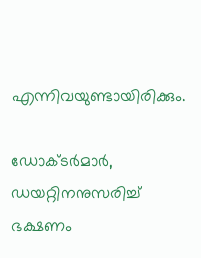എന്നിവയുണ്ടായിരിക്കും.

ഡോക്‌ടർമാർ, ഡയറ്റിനനുസരിച്ച് ഭക്ഷണം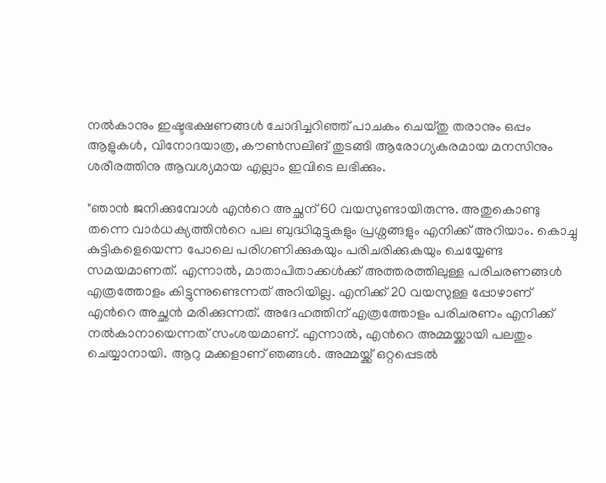നൽകാനും ഇഷ്ടഭക്ഷണങ്ങൾ ചോദിച്ചറിഞ്ഞ് പാചകം ചെയ്തു തരാനും ഒപ്പം ആളുകൾ, വിനോദയാത്ര, കൗൺസലിങ് തുടങ്ങി ആരോഗ്യകരമായ മനസിനും ശരീരത്തിനു ആവശ്യമായ എല്ലാം ഇവിടെ ലഭിക്കും.

"ഞാൻ ജനിക്കുമ്പോൾ എന്‍റെ അച്ഛന് 60 വയസുണ്ടായിരുന്നു. അതുകൊണ്ടു തന്നെ വാർധക്യത്തിന്‍റെ പല ബുദ്ധിമുട്ടുകളും പ്രശ്നങ്ങളും എനിക്ക് അറിയാം. കൊച്ചു കുട്ടികളെയെന്ന പോലെ പരിഗണിക്കുകയും പരിചരിക്കുകയും ചെയ്യേണ്ട സമയമാണത്. എന്നാൽ, മാതാപിതാക്കൾക്ക് അത്തരത്തിലുള്ള പരിചരണങ്ങൾ എത്ര‌ത്തോളം കിട്ടുന്നുണ്ടെന്നത് അറിയില്ല. എനിക്ക് 20 വയസുള്ള പ്പോഴാണ് എന്‍റെ അച്ഛൻ മരിക്കുന്നത്. അദേഹത്തിന് എത്രത്തോളം പരിചരണം എനിക്ക് നൽകാനായെന്നത് സംശയമാണ്. എന്നാൽ, എന്‍റെ അമ്മയ്ക്കായി പലതും ചെയ്യാനായി. ആറു മക്കളാണ് ഞങ്ങൾ. അമ്മയ്ക്ക് ഒറ്റപ്പെടൽ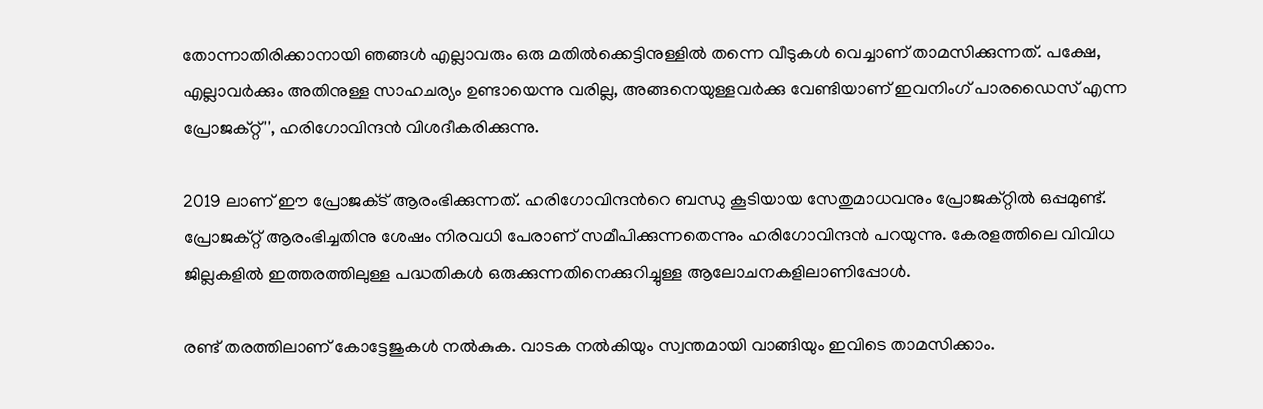തോന്നാതിരിക്കാനായി ഞങ്ങൾ‌ എല്ലാവരും ഒരു മതിൽക്കെട്ടിനുള്ളിൽ തന്നെ വീടുകൾ വെച്ചാണ് താമസിക്കുന്നത്. പക്ഷേ, എല്ലാവർക്കും അതിനുള്ള സാഹചര്യം ഉണ്ടായെന്നു വരില്ല, അങ്ങനെയുള്ളവർക്കു വേണ്ടിയാണ് ഇവനിംഗ് പാരഡൈസ് എന്ന പ്രോജക്റ്റ്'', ഹരിഗോവിന്ദൻ വിശദീകരിക്കുന്നു.

2019 ലാണ് ഈ പ്രോജക്‌ട് ആരംഭിക്കുന്നത്. ഹരിഗോവിന്ദന്‍റെ ബന്ധു കൂടിയായ സേതുമാധവനും പ്രോജക്റ്റിൽ ഒപ്പമുണ്ട്. പ്രോജക്‌റ്റ് ആരംഭിച്ചതിനു ശേഷം നിരവധി പേരാണ് സമീപിക്കുന്നതെന്നും ഹരിഗോവിന്ദൻ പറയുന്നു. കേരളത്തിലെ വിവിധ ജില്ലകളിൽ ഇത്തരത്തിലുള്ള പദ്ധതികൾ ഒരുക്കുന്നതിനെക്കുറിച്ചുള്ള ആലോചനകളിലാണിപ്പോൾ.

രണ്ട് തരത്തിലാണ് കോ‌ട്ടേജുകൾ നൽകുക. വാടക നൽകിയും സ്വന്തമായി വാങ്ങിയും ഇവിടെ താമസിക്കാം.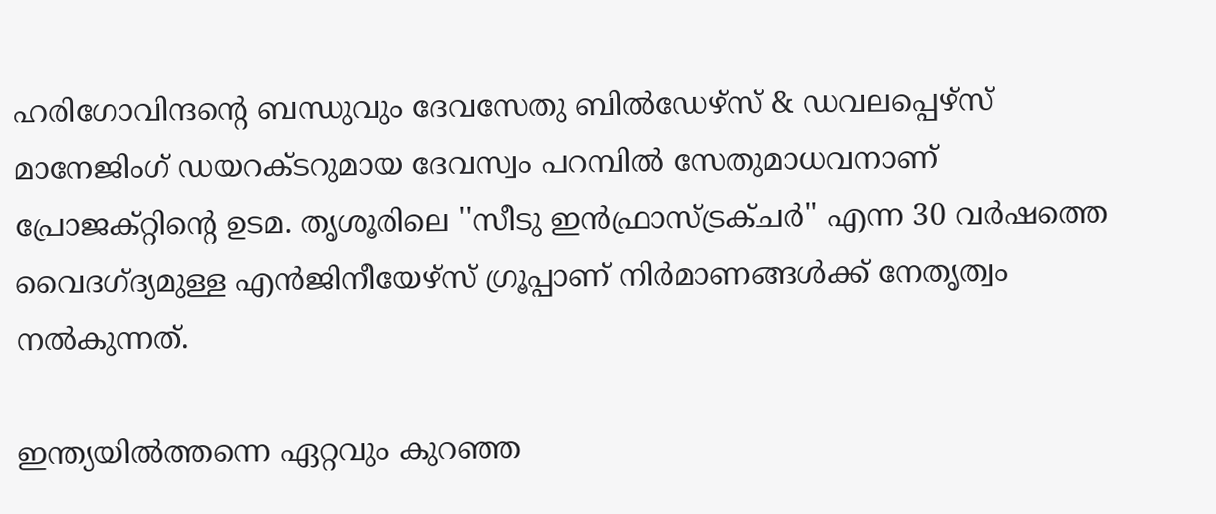ഹരിഗോവിന്ദന്‍റെ ബന്ധുവും ദേവസേതു ബില്‍ഡേഴ്സ് & ഡവലപ്പെഴ്സ് മാനേജിംഗ് ഡയറക്ടറുമായ ദേവസ്വം പറമ്പില്‍ സേതുമാധവനാണ് പ്രോജക്റ്റിന്‍റെ ഉടമ. തൃശൂരിലെ ''സീടു ഇന്‍ഫ്രാസ്ട്രക്ചര്‍'' എന്ന 30 വര്‍ഷത്തെ വൈദഗ്ദ്യമുള്ള എൻജിനീയേഴ്സ് ഗ്രൂപ്പാണ് നിര്‍മാണങ്ങള്‍ക്ക് നേതൃത്വം നല്‍കുന്നത്.

ഇന്ത്യയില്‍ത്തന്നെ ഏറ്റവും കുറഞ്ഞ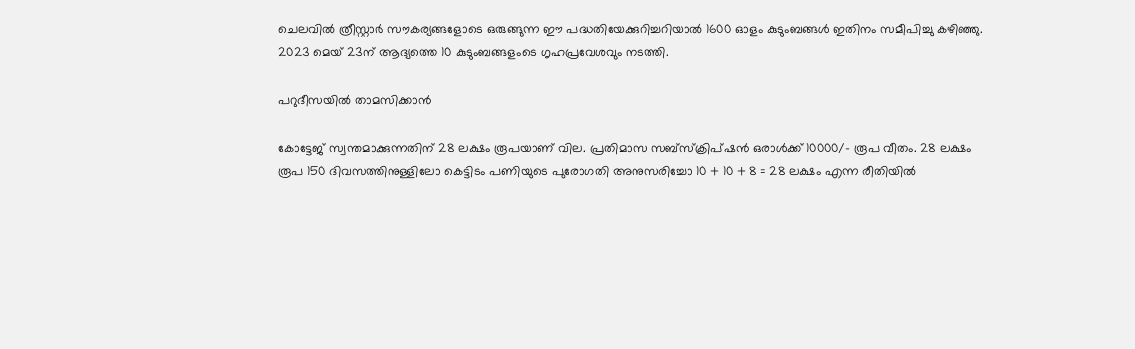ചെലവില്‍ ത്രീസ്റ്റാര്‍ സൗകര്യങ്ങളോടെ ഒരുങ്ങുന്ന ഈ പദ്ധതിയേക്കുറിച്ചറിയാല്‍ 1600 ഓളം കുടുംബങ്ങള്‍ ഇതിനം സമീപിച്ചു കഴിഞ്ഞു. 2023 മെയ് 23ന് ആദ്യത്തെ 10 കുടുംബങ്ങളംടെ ഗൃഹപ്രവേശവും നടത്തി.

പറുദീസയിൽ താമസിക്കാൻ

കോട്ടേജ് സ്വന്തമാക്കുന്നതിന് 28 ലക്ഷം രൂപയാണ് വില. പ്രതിമാസ സബ്സ്ക്രിപ്ഷൻ ഒരാള്‍ക്ക് 10000/- രൂപ വീതം. 28 ലക്ഷം രൂപ 150 ദിവസത്തിനുള്ളിലോ കെട്ടിടം പണിയുടെ പുരോഗതി അനുസരിച്ചോ 10 + 10 + 8 = 28 ലക്ഷം എന്ന രീതിയില്‍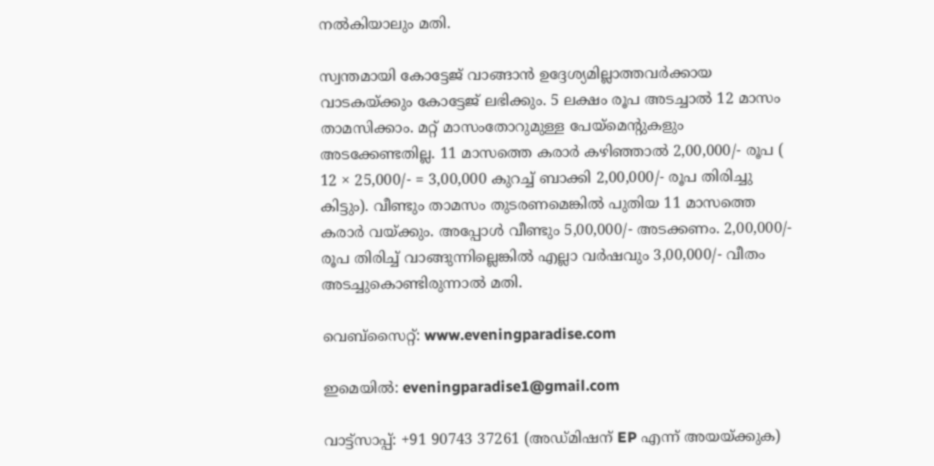നൽ‌കിയാലും മതി.

സ്വന്തമായി കോട്ടേജ് വാങ്ങാൻ ഉദ്ദേശ്യമില്ലാത്തവർക്കായ വാടകയ്ക്കും കോട്ടേജ് ലഭിക്കും. 5 ലക്ഷം രൂപ അടച്ചാല്‍ 12 മാസം താമസിക്കാം. മറ്റ് മാസംതോറുമുള്ള പേയ്മെന്‍റുകളും അടക്കേണ്ടതില്ല. 11 മാസത്തെ കരാര്‍ കഴിഞ്ഞാല്‍ 2,00,000/- രൂപ ( 12 × 25,000/- = 3,00,000 കുറച്ച് ബാക്കി 2,00,000/- രൂപ തിരിച്ചു കിട്ടും). വീണ്ടും താമസം തുടരണമെങ്കില്‍ പുതിയ 11 മാസത്തെ കരാർ വയ്ക്കും. അപ്പോള്‍ വീണ്ടും 5,00,000/- അടക്കണം. 2,00,000/- രൂപ തിരിച്ച് വാങ്ങുന്നില്ലെങ്കിൽ എല്ലാ വർഷവും 3,00,000/- വീതം അടച്ചുകൊണ്ടിരുന്നാൽ മതി.

വെബ്സൈറ്റ്: www.eveningparadise.com

ഇമെയിൽ: eveningparadise1@gmail.com

വാട്ട്സാപ്പ്: +91 90743 37261 (അഡ്മിഷന് EP എന്ന് അയയ്ക്കുക)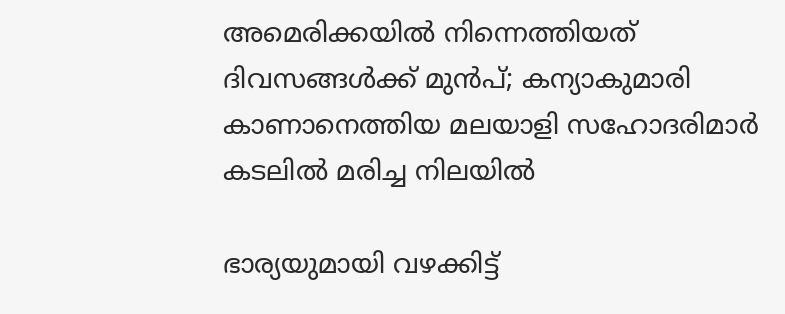അമെരിക്കയിൽ നിന്നെത്തിയത് ദിവസങ്ങൾക്ക് മുൻപ്; കന്യാകുമാരി കാണാനെത്തിയ മലയാളി സഹോദരിമാർ കടലിൽ മരിച്ച നിലയിൽ

ഭാര്യയുമായി വഴക്കിട്ട്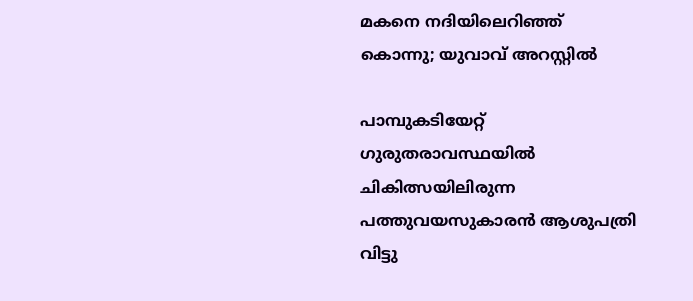മകനെ നദിയിലെറിഞ്ഞ് കൊന്നു; യുവാവ് അറസ്റ്റിൽ

പാമ്പുകടിയേറ്റ് ഗുരുതരാവസ്ഥയിൽ ചികിത്സയിലിരുന്ന പത്തുവയസുകാരൻ ആശുപത്രി വിട്ടു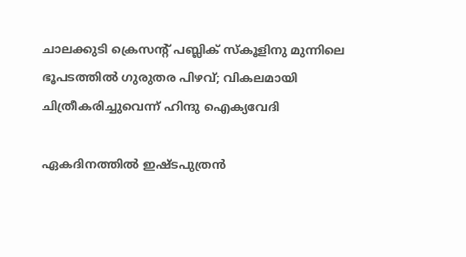ചാലക്കുടി ക്രെസന്‍റ് പബ്ലിക് സ്കൂളിനു മുന്നിലെ ഭൂപടത്തിൽ ഗുരുതര പിഴവ്; വികലമായി ചിത്രീകരിച്ചുവെന്ന് ഹിന്ദു ഐക്യവേദി

ഏകദിനത്തിൽ ഇഷ്ടപുത്രൻ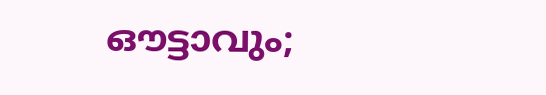ഔട്ടാവും;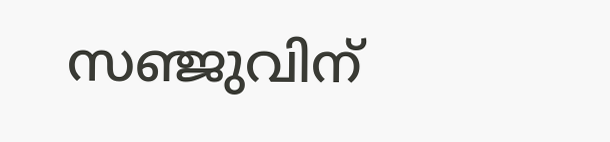സഞ്ജുവിന്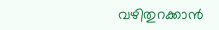വഴിതുറക്കാൻ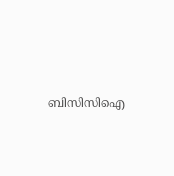ബിസിസിഐ